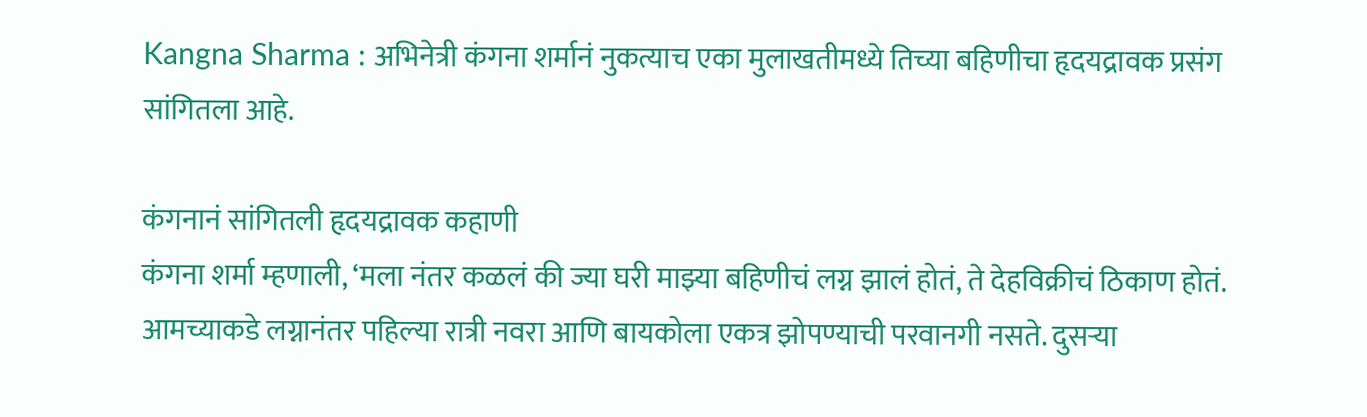Kangna Sharma : अभिनेत्री कंगना शर्मानं नुकत्याच एका मुलाखतीमध्ये तिच्या बहिणीचा हृदयद्रावक प्रसंग सांगितला आहे.

कंगनानं सांगितली हृदयद्रावक कहाणी
कंगना शर्मा म्हणाली, ‘मला नंतर कळलं की ज्या घरी माझ्या बहिणीचं लग्न झालं होतं, ते देहविक्रीचं ठिकाण होतं. आमच्याकडे लग्नानंतर पहिल्या रात्री नवरा आणि बायकोला एकत्र झोपण्याची परवानगी नसते. दुसऱ्या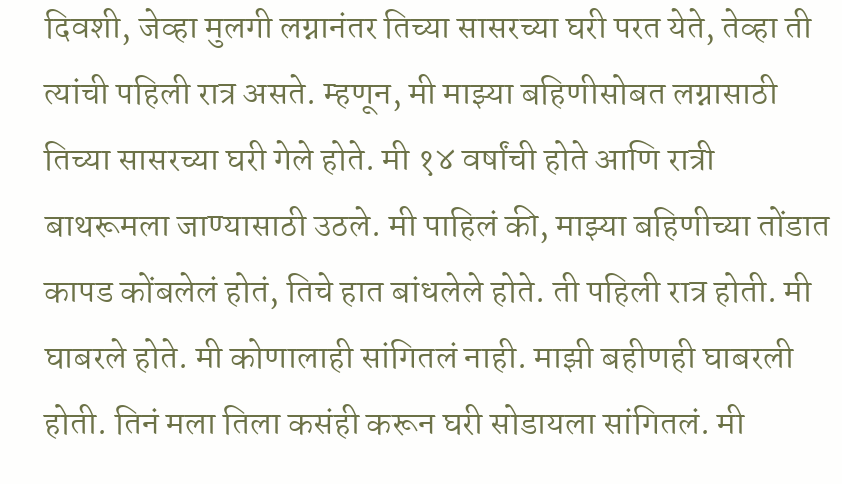दिवशी, जेव्हा मुलगी लग्नानंतर तिच्या सासरच्या घरी परत येते, तेव्हा ती त्यांची पहिली रात्र असते. म्हणून, मी माझ्या बहिणीसोबत लग्नासाठी तिच्या सासरच्या घरी गेले होते. मी १४ वर्षांची होते आणि रात्री बाथरूमला जाण्यासाठी उठले. मी पाहिलं की, माझ्या बहिणीच्या तोंडात कापड कोंबलेलं होतं, तिचे हात बांधलेले होते. ती पहिली रात्र होती. मी घाबरले होते. मी कोणालाही सांगितलं नाही. माझी बहीणही घाबरली होती. तिनं मला तिला कसंही करून घरी सोडायला सांगितलं. मी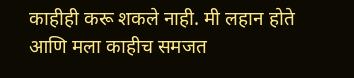काहीही करू शकले नाही. मी लहान होते आणि मला काहीच समजत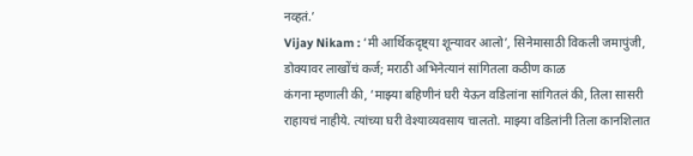नव्हतं.’
Vijay Nikam : ‘मी आर्थिकदृष्ट्या शून्यावर आलो’, सिनेमासाठी विकली जमापुंजी, डोक्यावर लाखोंचं कर्ज; मराठी अभिनेत्यानं सांगितला कठीण काळ
कंगना म्हणाली की, ‘माझ्या बहिणीनं घरी येऊन वडिलांना सांगितलं की, तिला सासरी राहायचं नाहीये. त्यांच्या घरी वेश्याव्यवसाय चालतो. माझ्या वडिलांनी तिला कानशिलात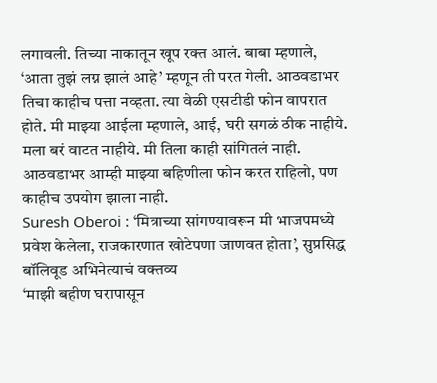लगावली. तिच्या नाकातून खूप रक्त आलं. बाबा म्हणाले, ‘आता तुझं लग्न झालं आहे’ म्हणून ती परत गेली. आठवडाभर तिचा काहीच पत्ता नव्हता. त्या वेळी एसटीडी फोन वापरात होते. मी माझ्या आईला म्हणाले, आई, घरी सगळं ठीक नाहीये. मला बरं वाटत नाहीये. मी तिला काही सांगितलं नाही. आठवडाभर आम्ही माझ्या बहिणीला फोन करत राहिलो, पण काहीच उपयोग झाला नाही.
Suresh Oberoi : ‘मित्राच्या सांगण्यावरून मी भाजपमध्ये प्रवेश केलेला, राजकारणात खोटेपणा जाणवत होता’, सुप्रसिद्ध बॉलिवूड अभिनेत्याचं वक्तव्य
‘माझी बहीण घरापासून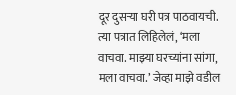दूर दुसऱ्या घरी पत्र पाठवायची. त्या पत्रात लिहिलेलं, ‘मला वाचवा. माझ्या घरच्यांना सांगा, मला वाचवा.’ जेव्हा माझे वडील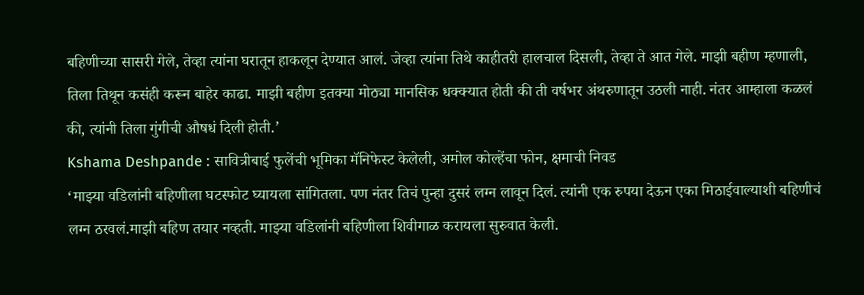बहिणीच्या सासरी गेले, तेव्हा त्यांना घरातून हाकलून देण्यात आलं. जेव्हा त्यांना तिथे काहीतरी हालचाल दिसली, तेव्हा ते आत गेले. माझी बहीण म्हणाली, तिला तिथून कसंही करून बाहेर काढा. माझी बहीण इतक्या मोठ्या मानसिक धक्क्यात होती की ती वर्षभर अंथरुणातून उठली नाही. नंतर आम्हाला कळलं की, त्यांनी तिला गुंगीची औषधं दिली होती.’
Kshama Deshpande : सावित्रीबाई फुलेंची भूमिका मॅनिफेस्ट केलेली, अमोल कोल्हेंचा फोन, क्षमाची निवड
‘माझ्या वडिलांनी बहिणीला घटस्फोट घ्यायला सांगितला. पण नंतर तिचं पुन्हा दुसरं लग्न लावून दिलं. त्यांनी एक रुपया देऊन एका मिठाईवाल्याशी बहिणीचं लग्न ठरवलं.माझी बहिण तयार नव्हती. माझ्या वडिलांनी बहिणीला शिवीगाळ करायला सुरुवात केली.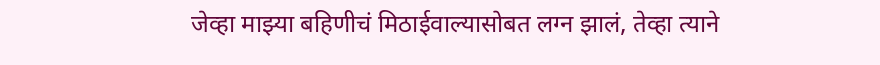जेव्हा माझ्या बहिणीचं मिठाईवाल्यासोबत लग्न झालं, तेव्हा त्याने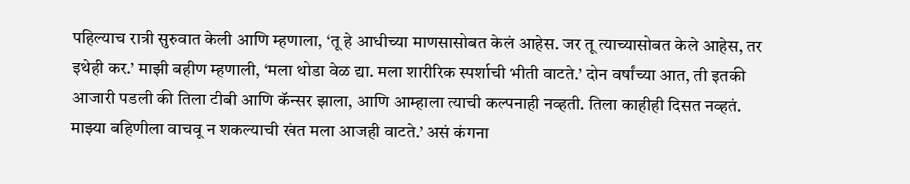पहिल्याच रात्री सुरुवात केली आणि म्हणाला, ‘तू हे आधीच्या माणसासोबत केलं आहेस. जर तू त्याच्यासोबत केले आहेस, तर इथेही कर.’ माझी बहीण म्हणाली, ‘मला थोडा वेळ द्या. मला शारीरिक स्पर्शाची भीती वाटते.’ दोन वर्षांच्या आत, ती इतकी आजारी पडली की तिला टीबी आणि कॅन्सर झाला, आणि आम्हाला त्याची कल्पनाही नव्हती. तिला काहीही दिसत नव्हतं. माझ्या बहिणीला वाचवू न शकल्याची खंत मला आजही वाटते.’ असं कंगना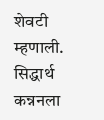शेवटी म्हणाली. सिद्धार्थ कन्ननला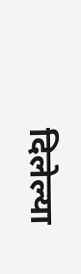दिलेल्या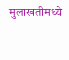मुलाखतीमध्ये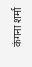कंगना शर्मा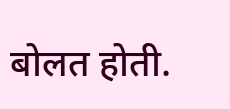बोलत होती.